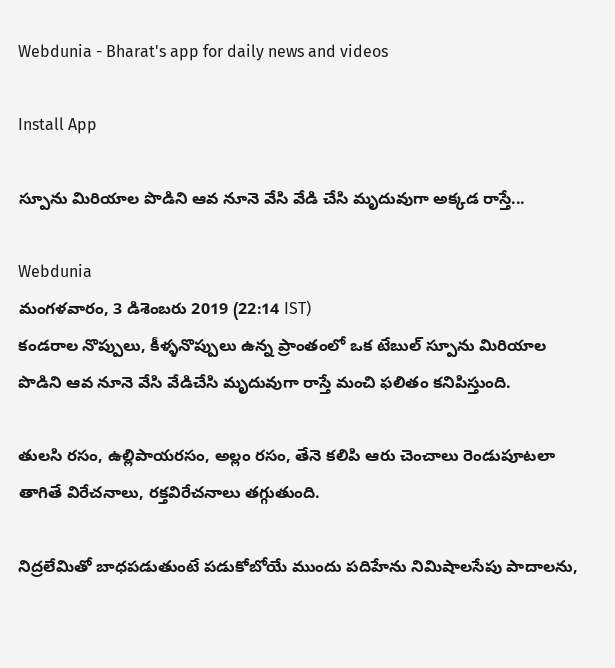Webdunia - Bharat's app for daily news and videos

Install App

స్పూను మిరియాల పొడిని ఆవ నూనె వేసి వేడి చేసి మృదువుగా అక్కడ రాస్తే...

Webdunia
మంగళవారం, 3 డిశెంబరు 2019 (22:14 IST)
కండరాల నొప్పులు, కీళ్ళనొప్పులు ఉన్న ప్రాంతంలో ఒక టేబుల్ స్పూను మిరియాల పొడిని ఆవ నూనె వేసి వేడిచేసి మృదువుగా రాస్తే మంచి ఫలితం కనిపిస్తుంది.

తులసి రసం, ఉల్లిపాయరసం, అల్లం రసం, తేనె కలిపి ఆరు చెంచాలు రెండుపూటలా తాగితే విరేచనాలు, రక్తవిరేచనాలు తగ్గుతుంది.

నిద్రలేమితో బాధపడుతుంటే పడుకోబోయే ముందు పదిహేను నిమిషాలసేపు పాదాలను,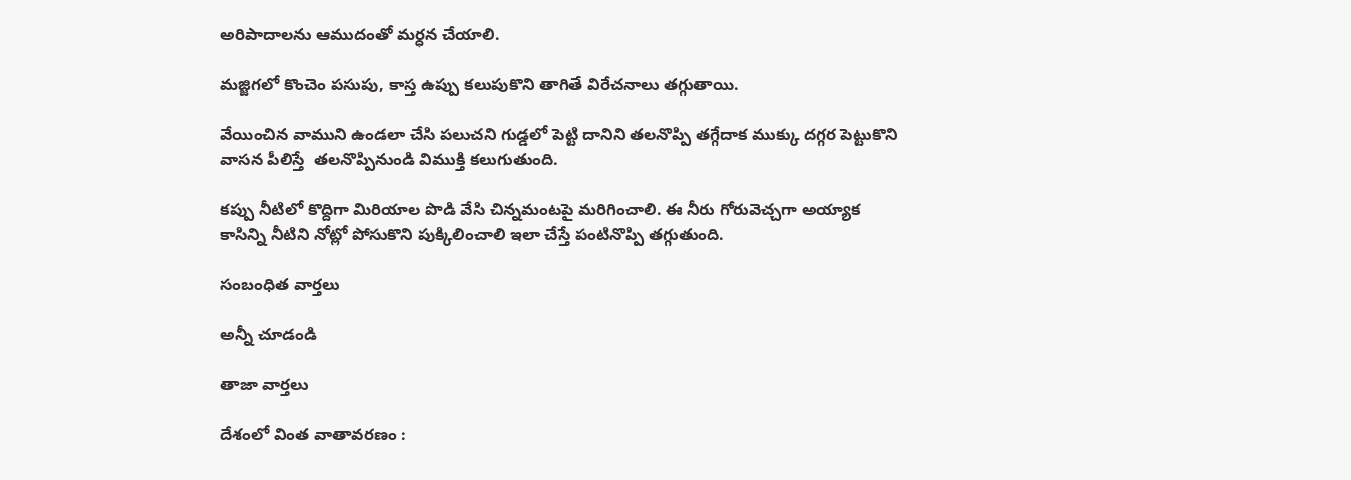అరిపాదాలను ఆముదంతో మర్ధన చేయాలి.

మజ్జిగలో కొంచెం పసుపు, కాస్త ఉప్పు కలుపుకొని తాగితే విరేచనాలు తగ్గుతాయి.

వేయించిన వాముని ఉండలా చేసి పలుచని గుడ్డలో పెట్టి దానిని తలనొప్పి తగ్గేదాక ముక్కు దగ్గర పెట్టుకొని వాసన పీలిస్తే  తలనొప్పినుండి విముక్తి కలుగుతుంది.

కప్పు నీటిలో కొద్దిగా మిరియాల పొడి వేసి చిన్నమంటపై మరిగించాలి. ఈ నీరు గోరువెచ్చగా అయ్యాక కాసిన్ని నీటిని నోట్లో పోసుకొని పుక్కిలించాలి ఇలా చేస్తే పంటినొప్పి తగ్గుతుంది.

సంబంధిత వార్తలు

అన్నీ చూడండి

తాజా వార్తలు

దేశంలో వింత వాతావరణం :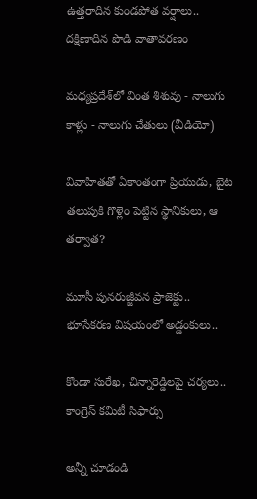ఉత్తరాదిన కుండపోత వర్షాలు.. దక్షిణాదిన పొడి వాతావరణం

మధ్యప్రదేశ్‌లో వింత శిశువు - నాలుగు కాళ్లు - నాలుగు చేతులు (వీడియో)

వివాహితతో ఏకాంతంగా ప్రియుడు, బైట తలుపుకి గొళ్లెం పెట్టిన స్థానికులు, ఆ తర్వాత?

మూసీ పునరుజ్జీవన ప్రాజెక్టు.. భూసేకరణ విషయంలో అడ్డంకులు..

కొండా సురేఖ, చిన్నారెడ్డిలపై చర్యలు.. కాంగ్రెస్ కమిటీ సిఫార్సు

అన్నీ చూడండి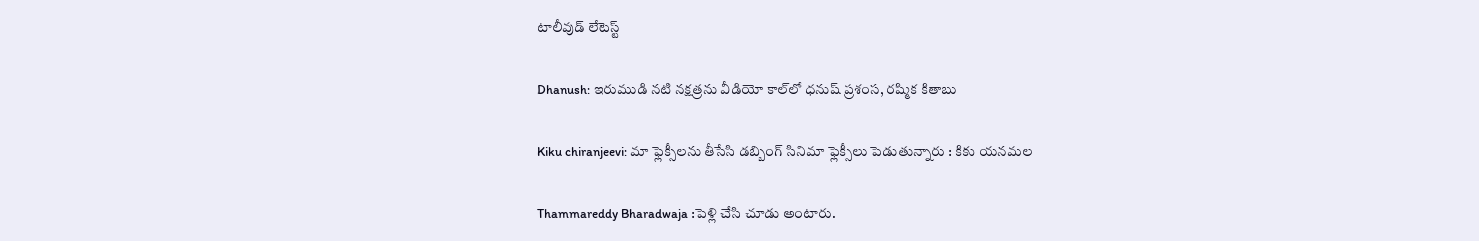టాలీవుడ్ లేటెస్ట్

Dhanush: ఇరుముడి నటి నక్షత్రను వీడియో కాల్‌లో ధనుష్ ప్రశంస, రష్మిక కితాబు

Kiku chiranjeevi: మా ఫ్లెక్సీలను తీసేసి డబ్బింగ్ సినిమా ఫ్లెక్సీలు పెడుతున్నారు : కికు యనమల

Thammareddy Bharadwaja :పెళ్లి చేసి చూడు అంటారు.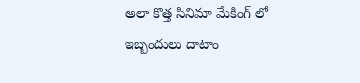అలా కొత్త సినిమా మేకింగ్ లో ఇబ్బందులు దాటాం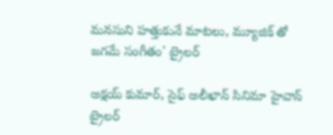మనసుని హత్తుకునే మాటలు, మ్యూజిక్ తో జగమే సంగీతం' ట్రైలర్‌

అక్షయ్ కుమార్, సైఫ్ అలీఖాన్ సినిమా హైవాన్ ట్రైలర్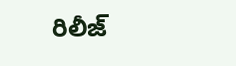రిలీజ్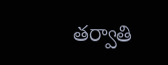తర్వాతి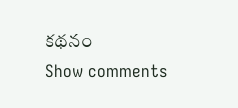కథనం
Show comments